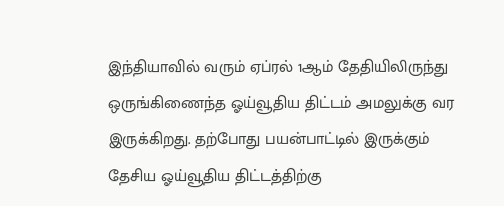இந்தியாவில் வரும் ஏப்ரல் 1ஆம் தேதியிலிருந்து ஒருங்கிணைந்த ஓய்வூதிய திட்டம் அமலுக்கு வர இருக்கிறது. தற்போது பயன்பாட்டில் இருக்கும் தேசிய ஓய்வூதிய திட்டத்திற்கு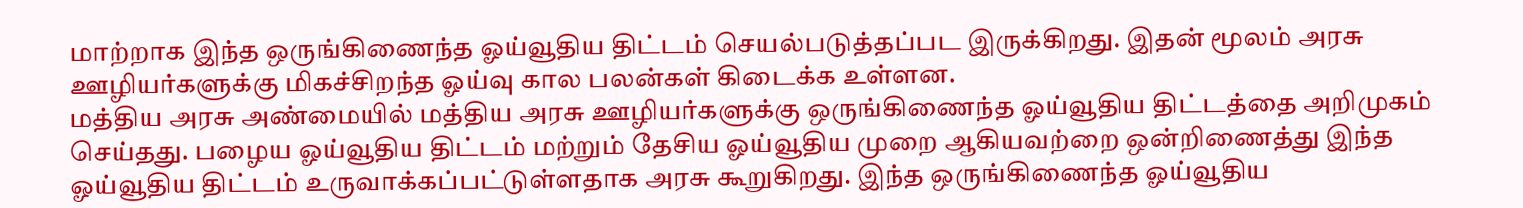மாற்றாக இந்த ஒருங்கிணைந்த ஓய்வூதிய திட்டம் செயல்படுத்தப்பட இருக்கிறது. இதன் மூலம் அரசு ஊழியர்களுக்கு மிகச்சிறந்த ஓய்வு கால பலன்கள் கிடைக்க உள்ளன.
மத்திய அரசு அண்மையில் மத்திய அரசு ஊழியர்களுக்கு ஒருங்கிணைந்த ஓய்வூதிய திட்டத்தை அறிமுகம் செய்தது. பழைய ஓய்வூதிய திட்டம் மற்றும் தேசிய ஓய்வூதிய முறை ஆகியவற்றை ஒன்றிணைத்து இந்த ஓய்வூதிய திட்டம் உருவாக்கப்பட்டுள்ளதாக அரசு கூறுகிறது. இந்த ஒருங்கிணைந்த ஓய்வூதிய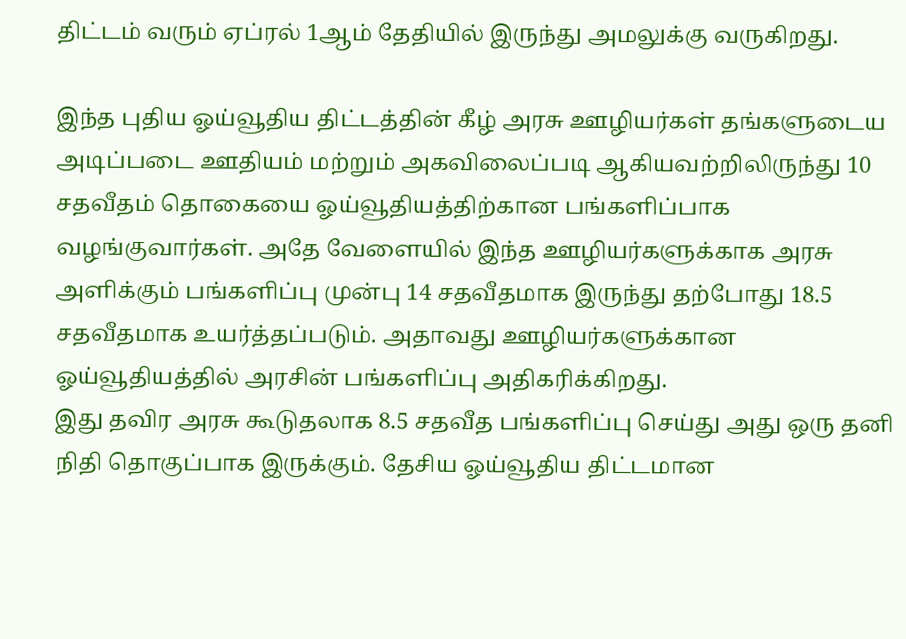திட்டம் வரும் ஏப்ரல் 1ஆம் தேதியில் இருந்து அமலுக்கு வருகிறது.

இந்த புதிய ஓய்வூதிய திட்டத்தின் கீழ் அரசு ஊழியர்கள் தங்களுடைய அடிப்படை ஊதியம் மற்றும் அகவிலைப்படி ஆகியவற்றிலிருந்து 10 சதவீதம் தொகையை ஓய்வூதியத்திற்கான பங்களிப்பாக வழங்குவார்கள். அதே வேளையில் இந்த ஊழியர்களுக்காக அரசு அளிக்கும் பங்களிப்பு முன்பு 14 சதவீதமாக இருந்து தற்போது 18.5 சதவீதமாக உயர்த்தப்படும். அதாவது ஊழியர்களுக்கான ஓய்வூதியத்தில் அரசின் பங்களிப்பு அதிகரிக்கிறது.
இது தவிர அரசு கூடுதலாக 8.5 சதவீத பங்களிப்பு செய்து அது ஒரு தனி நிதி தொகுப்பாக இருக்கும். தேசிய ஓய்வூதிய திட்டமான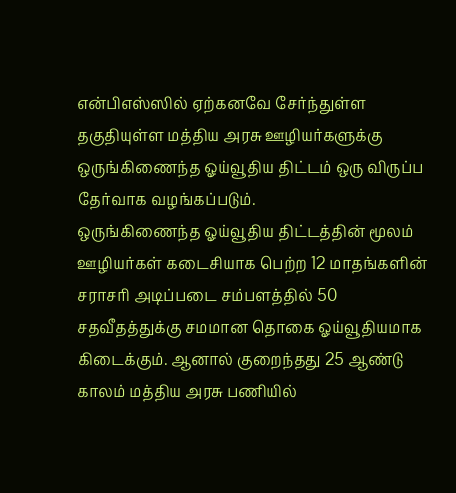என்பிஎஸ்ஸில் ஏற்கனவே சேர்ந்துள்ள தகுதியுள்ள மத்திய அரசு ஊழியர்களுக்கு ஒருங்கிணைந்த ஓய்வூதிய திட்டம் ஒரு விருப்ப தேர்வாக வழங்கப்படும்.
ஒருங்கிணைந்த ஓய்வூதிய திட்டத்தின் மூலம் ஊழியர்கள் கடைசியாக பெற்ற 12 மாதங்களின் சராசரி அடிப்படை சம்பளத்தில் 50 சதவீதத்துக்கு சமமான தொகை ஓய்வூதியமாக கிடைக்கும். ஆனால் குறைந்தது 25 ஆண்டு காலம் மத்திய அரசு பணியில்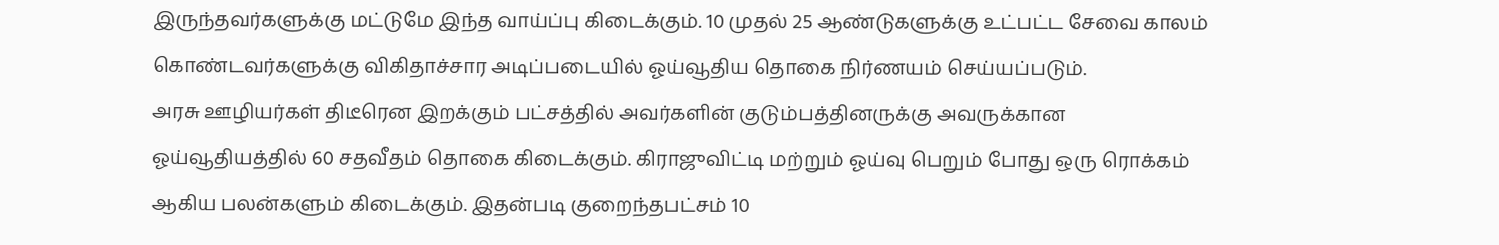இருந்தவர்களுக்கு மட்டுமே இந்த வாய்ப்பு கிடைக்கும். 10 முதல் 25 ஆண்டுகளுக்கு உட்பட்ட சேவை காலம் கொண்டவர்களுக்கு விகிதாச்சார அடிப்படையில் ஓய்வூதிய தொகை நிர்ணயம் செய்யப்படும்.
அரசு ஊழியர்கள் திடீரென இறக்கும் பட்சத்தில் அவர்களின் குடும்பத்தினருக்கு அவருக்கான ஓய்வூதியத்தில் 60 சதவீதம் தொகை கிடைக்கும். கிராஜுவிட்டி மற்றும் ஓய்வு பெறும் போது ஒரு ரொக்கம் ஆகிய பலன்களும் கிடைக்கும். இதன்படி குறைந்தபட்சம் 10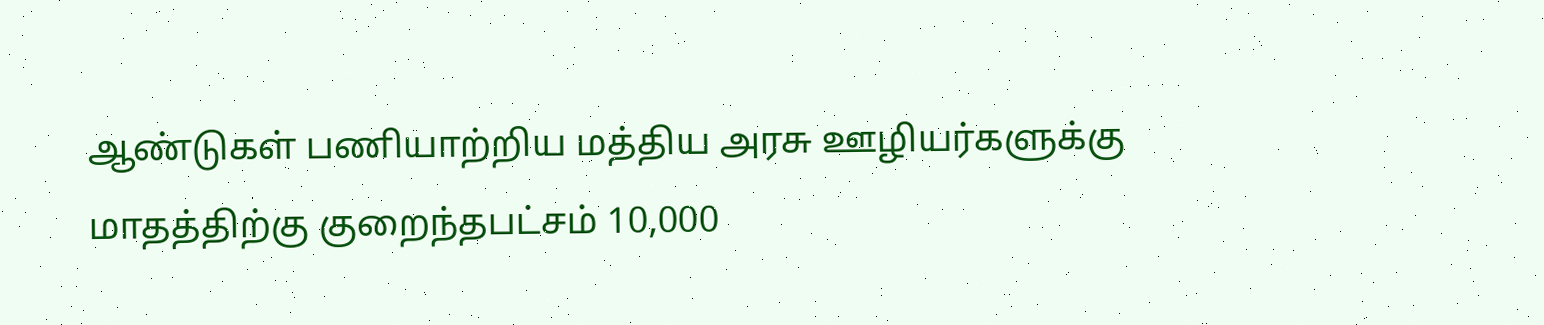ஆண்டுகள் பணியாற்றிய மத்திய அரசு ஊழியர்களுக்கு மாதத்திற்கு குறைந்தபட்சம் 10,000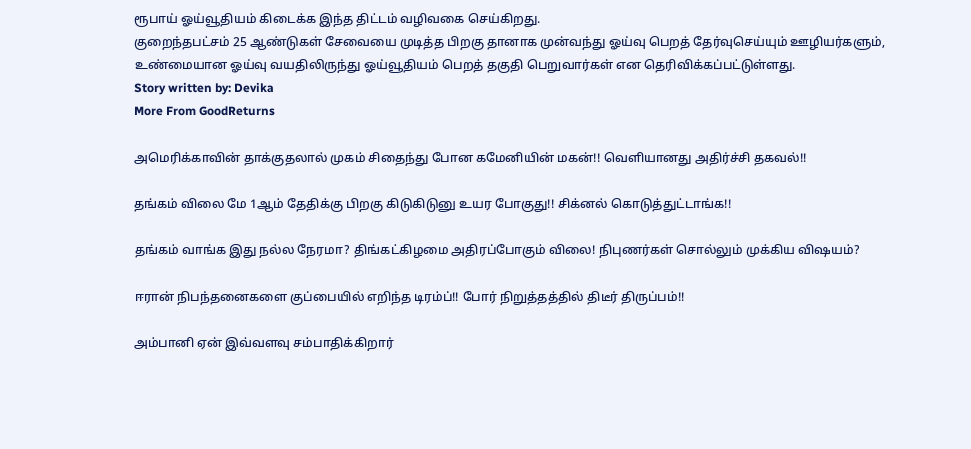ரூபாய் ஓய்வூதியம் கிடைக்க இந்த திட்டம் வழிவகை செய்கிறது.
குறைந்தபட்சம் 25 ஆண்டுகள் சேவையை முடித்த பிறகு தானாக முன்வந்து ஓய்வு பெறத் தேர்வுசெய்யும் ஊழியர்களும், உண்மையான ஓய்வு வயதிலிருந்து ஓய்வூதியம் பெறத் தகுதி பெறுவார்கள் என தெரிவிக்கப்பட்டுள்ளது.
Story written by: Devika
More From GoodReturns

அமெரிக்காவின் தாக்குதலால் முகம் சிதைந்து போன கமேனியின் மகன்!! வெளியானது அதிர்ச்சி தகவல்!!

தங்கம் விலை மே 1ஆம் தேதிக்கு பிறகு கிடுகிடுனு உயர போகுது!! சிக்னல் கொடுத்துட்டாங்க!!

தங்கம் வாங்க இது நல்ல நேரமா? திங்கட்கிழமை அதிரப்போகும் விலை! நிபுணர்கள் சொல்லும் முக்கிய விஷயம்?

ஈரான் நிபந்தனைகளை குப்பையில் எறிந்த டிரம்ப்!! போர் நிறுத்தத்தில் திடீர் திருப்பம்!!

அம்பானி ஏன் இவ்வளவு சம்பாதிக்கிறார்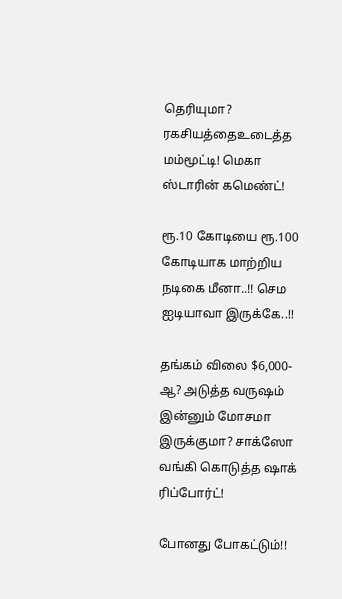தெரியுமா? ரகசியத்தைஉடைத்த மம்மூட்டி! மெகா ஸ்டாரின் கமெண்ட்!

ரூ.10 கோடியை ரூ.100 கோடியாக மாற்றிய நடிகை மீனா..!! செம ஐடியாவா இருக்கே..!!

தங்கம் விலை $6,000-ஆ? அடுத்த வருஷம் இன்னும் மோசமா இருக்குமா? சாக்ஸோ வங்கி கொடுத்த ஷாக் ரிப்போர்ட்!

போனது போகட்டும்!!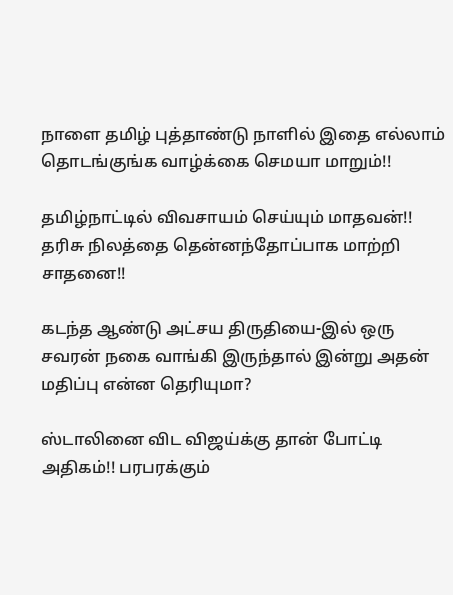நாளை தமிழ் புத்தாண்டு நாளில் இதை எல்லாம் தொடங்குங்க வாழ்க்கை செமயா மாறும்!!

தமிழ்நாட்டில் விவசாயம் செய்யும் மாதவன்!! தரிசு நிலத்தை தென்னந்தோப்பாக மாற்றி சாதனை!!

கடந்த ஆண்டு அட்சய திருதியை-இல் ஒரு சவரன் நகை வாங்கி இருந்தால் இன்று அதன் மதிப்பு என்ன தெரியுமா?

ஸ்டாலினை விட விஜய்க்கு தான் போட்டி அதிகம்!! பரபரக்கும்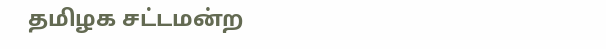தமிழக சட்டமன்ற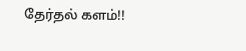தேர்தல் களம்!!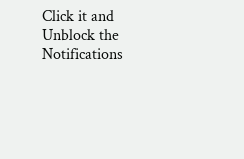Click it and Unblock the Notifications